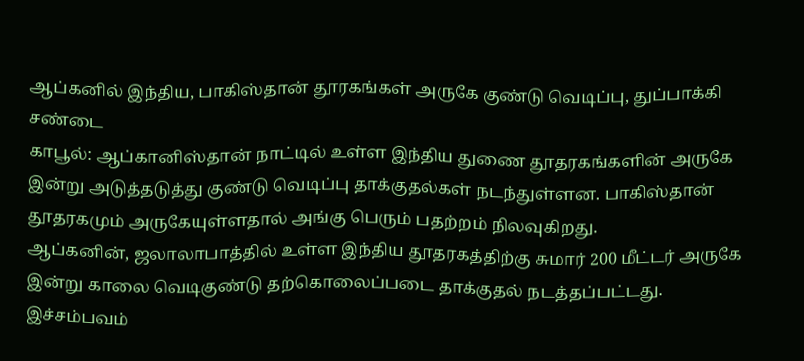ஆப்கனில் இந்திய, பாகிஸ்தான் தூரகங்கள் அருகே குண்டு வெடிப்பு, துப்பாக்கி சண்டை
காபூல்: ஆப்கானிஸ்தான் நாட்டில் உள்ள இந்திய துணை தூதரகங்களின் அருகே இன்று அடுத்தடுத்து குண்டு வெடிப்பு தாக்குதல்கள் நடந்துள்ளன. பாகிஸ்தான் தூதரகமும் அருகேயுள்ளதால் அங்கு பெரும் பதற்றம் நிலவுகிறது.
ஆப்கனின், ஜலாலாபாத்தில் உள்ள இந்திய தூதரகத்திற்கு சுமார் 200 மீட்டர் அருகே இன்று காலை வெடிகுண்டு தற்கொலைப்படை தாக்குதல் நடத்தப்பட்டது.
இச்சம்பவம்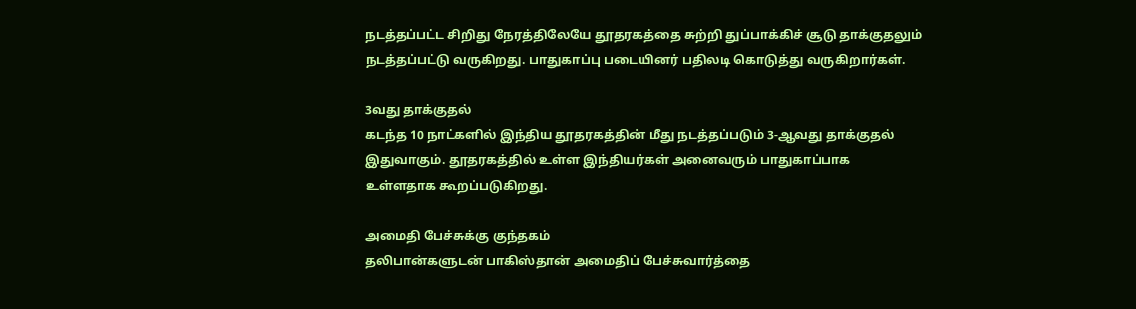நடத்தப்பட்ட சிறிது நேரத்திலேயே தூதரகத்தை சுற்றி துப்பாக்கிச் சூடு தாக்குதலும் நடத்தப்பட்டு வருகிறது. பாதுகாப்பு படையினர் பதிலடி கொடுத்து வருகிறார்கள்.

3வது தாக்குதல்
கடந்த 10 நாட்களில் இந்திய தூதரகத்தின் மீது நடத்தப்படும் 3-ஆவது தாக்குதல் இதுவாகும். தூதரகத்தில் உள்ள இந்தியர்கள் அனைவரும் பாதுகாப்பாக உள்ளதாக கூறப்படுகிறது.

அமைதி பேச்சுக்கு குந்தகம்
தலிபான்களுடன் பாகிஸ்தான் அமைதிப் பேச்சுவார்த்தை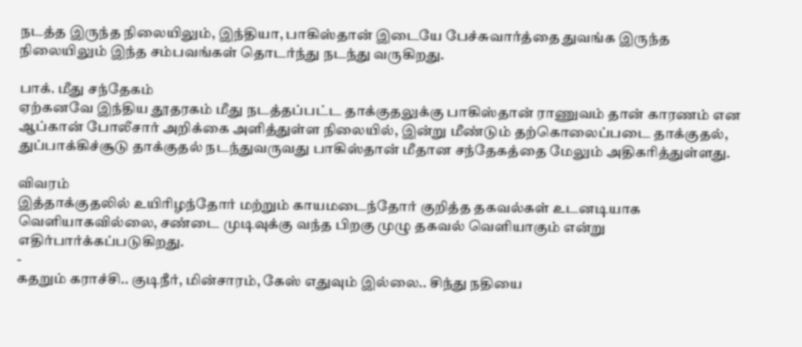நடத்த இருந்த நிலையிலும், இந்தியா, பாகிஸ்தான் இடையே பேச்சுவார்த்தை துவங்க இருந்த நிலையிலும் இந்த சம்பவங்கள் தொடர்ந்து நடந்து வருகிறது.

பாக். மீது சந்தேகம்
ஏற்கனவே இந்திய தூதரகம் மீது நடத்தப்பட்ட தாக்குதலுக்கு பாகிஸ்தான் ராணுவம் தான் காரணம் என ஆப்கான் போலீசார் அறிக்கை அளித்துள்ள நிலையில், இன்று மீண்டும் தற்கொலைப்படை தாக்குதல், துப்பாக்கிச்சூடு தாக்குதல் நடந்துவருவது பாகிஸ்தான் மீதான சந்தேகத்தை மேலும் அதிகரித்துள்ளது.

விவரம்
இத்தாக்குதலில் உயிரிழந்தோர் மற்றும் காயமடைந்தோர் குறித்த தகவல்கள் உடனடியாக வெளியாகவில்லை, சண்டை முடிவுக்கு வந்த பிறகு முழு தகவல் வெளியாகும் என்று எதிர்பார்க்கப்படுகிறது.
-
கதறும் கராச்சி.. குடிநீர், மின்சாரம், கேஸ் எதுவும் இல்லை.. சிந்து நதியை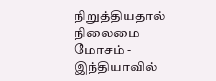நிறுத்தியதால் நிலைமை மோசம் -
இந்தியாவில்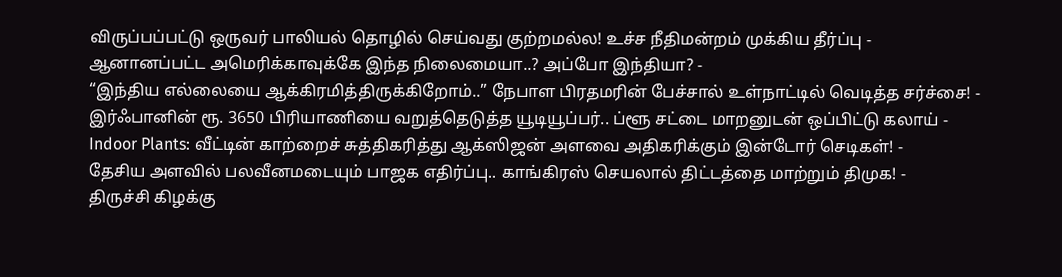விருப்பப்பட்டு ஒருவர் பாலியல் தொழில் செய்வது குற்றமல்ல! உச்ச நீதிமன்றம் முக்கிய தீர்ப்பு -
ஆனானப்பட்ட அமெரிக்காவுக்கே இந்த நிலைமையா..? அப்போ இந்தியா? -
“இந்திய எல்லையை ஆக்கிரமித்திருக்கிறோம்..” நேபாள பிரதமரின் பேச்சால் உள்நாட்டில் வெடித்த சர்ச்சை! -
இர்ஃபானின் ரூ. 3650 பிரியாணியை வறுத்தெடுத்த யூடியூப்பர்.. ப்ளூ சட்டை மாறனுடன் ஒப்பிட்டு கலாய் -
Indoor Plants: வீட்டின் காற்றைச் சுத்திகரித்து ஆக்ஸிஜன் அளவை அதிகரிக்கும் இன்டோர் செடிகள்! -
தேசிய அளவில் பலவீனமடையும் பாஜக எதிர்ப்பு.. காங்கிரஸ் செயலால் திட்டத்தை மாற்றும் திமுக! -
திருச்சி கிழக்கு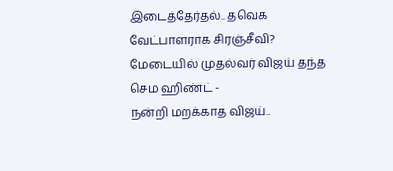இடைத்தேர்தல்.. தவெக வேட்பாளராக சிரஞ்சீவி? மேடையில் முதல்வர் விஜய் தந்த செம ஹிண்ட் -
நன்றி மறக்காத விஜய்..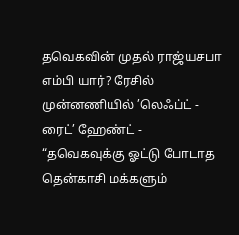தவெகவின் முதல் ராஜ்யசபா எம்பி யார்? ரேசில் முன்னணியில் ’லெஃப்ட் - ரைட்’ ஹேண்ட் -
“தவெகவுக்கு ஓட்டு போடாத தென்காசி மக்களும்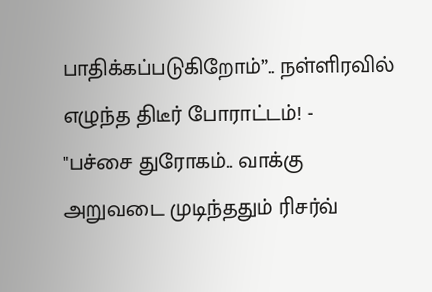பாதிக்கப்படுகிறோம்”.. நள்ளிரவில் எழுந்த திடீர் போராட்டம்! -
"பச்சை துரோகம்.. வாக்கு அறுவடை முடிந்ததும் ரிசர்வ்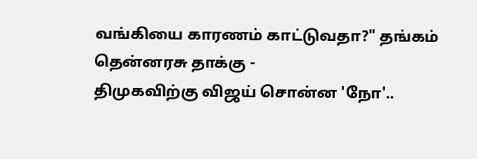வங்கியை காரணம் காட்டுவதா?" தங்கம் தென்னரசு தாக்கு -
திமுகவிற்கு விஜய் சொன்ன 'நோ'..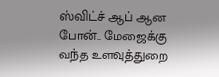ஸ்விட்ச் ஆப் ஆன போன்.. மேஜைக்கு வந்த உளவுத்துறை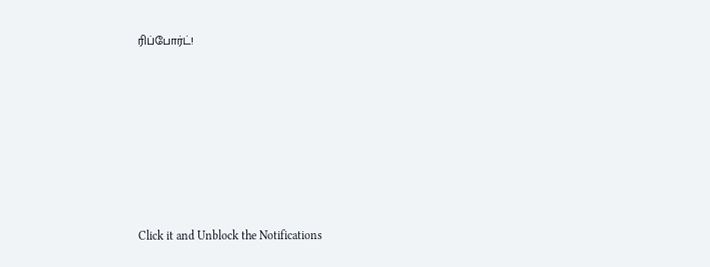ரிப்போர்ட்!












Click it and Unblock the Notifications